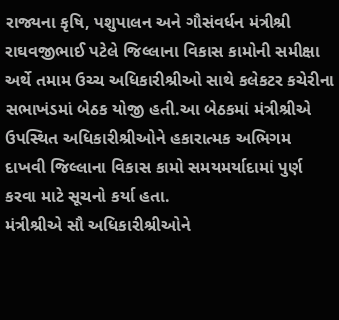રાજ્યના કૃષિ, પશુપાલન અને ગૌસંવર્ધન મંત્રીશ્રી રાઘવજીભાઈ પટેલે જિલ્લાના વિકાસ કામોની સમીક્ષા અર્થે તમામ ઉચ્ચ અધિકારીશ્રીઓ સાથે કલેકટર કચેરીના સભાખંડમાં બેઠક યોજી હતી.આ બેઠકમાં મંત્રીશ્રીએ ઉપસ્થિત અધિકારીશ્રીઓને હકારાત્મક અભિગમ દાખવી જિલ્લાના વિકાસ કામો સમયમર્યાદામાં પુર્ણ કરવા માટે સૂચનો કર્યા હતા.
મંત્રીશ્રીએ સૌ અધિકારીશ્રીઓને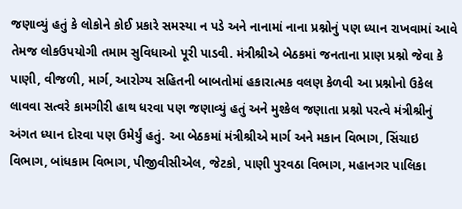જણાવ્યું હતું કે લોકોને કોઈ પ્રકારે સમસ્યા ન પડે અને નાનામાં નાના પ્રશ્નોનું પણ ધ્યાન રાખવામાં આવે તેમજ લોકઉપયોગી તમામ સુવિધાઓ પૂરી પાડવી. મંત્રીશ્રીએ બેઠકમાં જનતાના પ્રાણ પ્રશ્નો જેવા કે પાણી, વીજળી, માર્ગ, આરોગ્ય સહિતની બાબતોમાં હકારાત્મક વલણ કેળવી આ પ્રશ્નોનો ઉકેલ લાવવા સત્વરે કામગીરી હાથ ધરવા પણ જણાવ્યું હતું અને મુશ્કેલ જણાતા પ્રશ્નો પરત્વે મંત્રીશ્રીનું અંગત ધ્યાન દોરવા પણ ઉમેર્યું હતું. આ બેઠકમાં મંત્રીશ્રીએ માર્ગ અને મકાન વિભાગ, સિંચાઇ વિભાગ, બાંધકામ વિભાગ, પીજીવીસીએલ, જેટકો, પાણી પુરવઠા વિભાગ, મહાનગર પાલિકા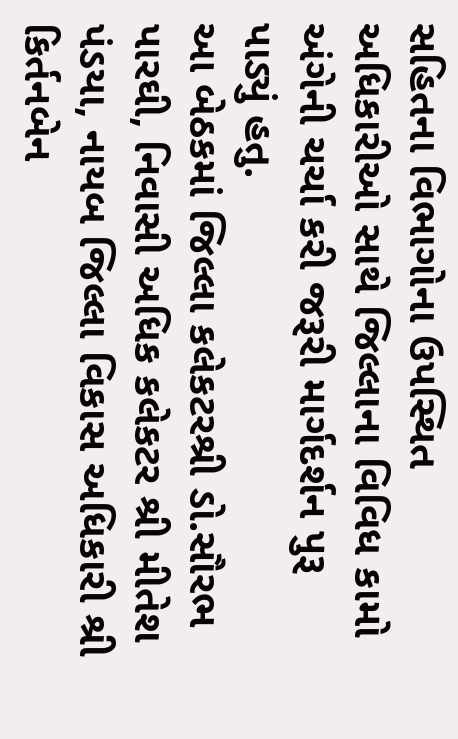સહિતના વિભાગોના ઉપસ્થિત અધિકારીઓ સાથે જિલ્લાના વિવિધ કામો અંગેની ચર્ચા કરી જરૂરી માર્ગદર્શન પુરૂ પાડ્યું હતુ.
આ બેઠકમાં જિલ્લા કલેકટરશ્રી ડો.સૌરભ પારઘી, નિવાસી અધિક કલેકટર શ્રી મીતેશ પંડયા, નાયબ જિલ્લા વિકાસ અધિકારી શ્રી કિર્તનબેન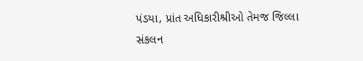પંડયા, પ્રાંત અધિકારીશ્રીઓ તેમજ જિલ્લા સંકલન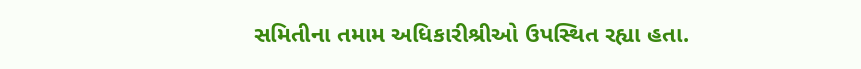સમિતીના તમામ અધિકારીશ્રીઓ ઉપસ્થિત રહ્યા હતા.